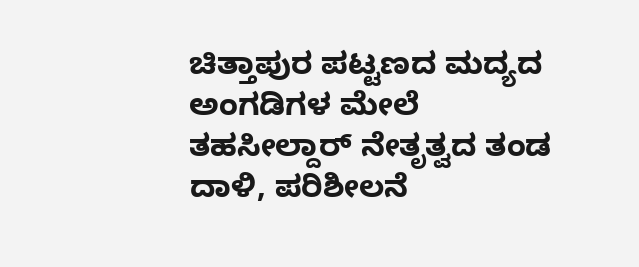ಚಿತ್ತಾಪುರ ಪಟ್ಟಣದ ಮದ್ಯದ ಅಂಗಡಿಗಳ ಮೇಲೆ ತಹಸೀಲ್ದಾರ್ ನೇತೃತ್ವದ ತಂಡ ದಾಳಿ, ಪರಿಶೀಲನೆ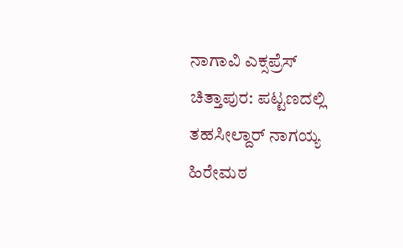ನಾಗಾವಿ ಎಕ್ಸಪ್ರೆಸ್
ಚಿತ್ತಾಪುರ: ಪಟ್ಟಣದಲ್ಲಿ ತಹಸೀಲ್ದಾರ್ ನಾಗಯ್ಯ ಹಿರೇಮಠ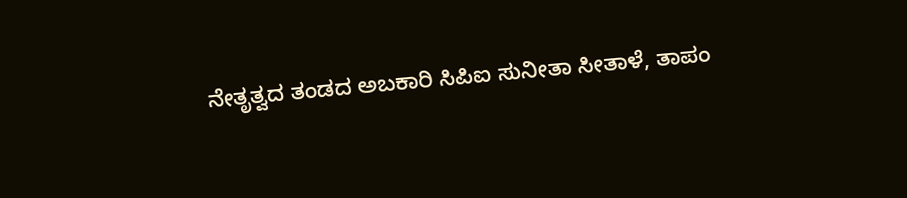ನೇತೃತ್ವದ ತಂಡದ ಅಬಕಾರಿ ಸಿಪಿಐ ಸುನೀತಾ ಸೀತಾಳೆ, ತಾಪಂ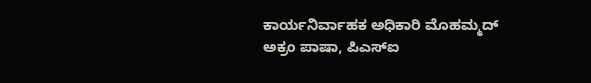ಕಾರ್ಯನಿರ್ವಾಹಕ ಅಧಿಕಾರಿ ಮೊಹಮ್ಮದ್ ಅಕ್ರಂ ಪಾಷಾ, ಪಿಎಸ್ಐ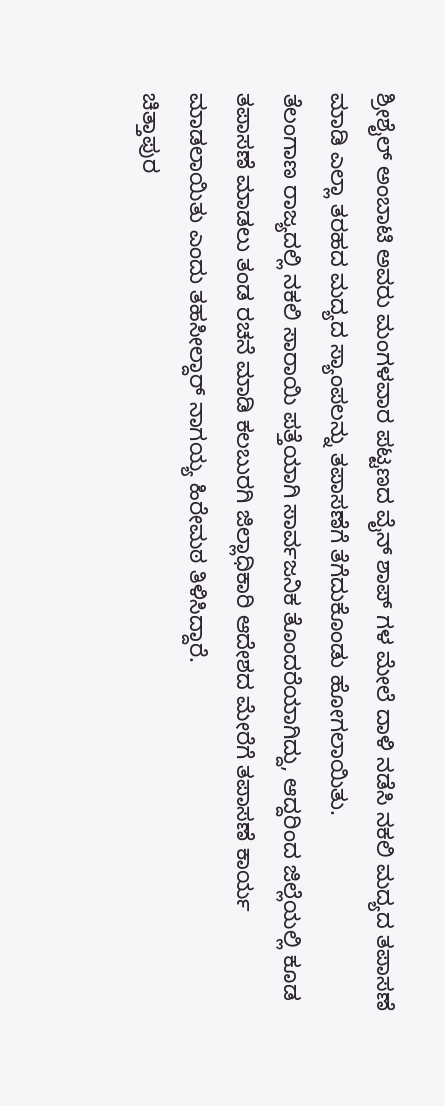ಶ್ರೀಶೈಲ್ ಅಂಬಾಟಿ ಅವರು ಮಂಗಳವಾರ ಪಟ್ಟಣದ ವೈನ್ ಶಾಪ್ ಗಳ ಮೇಲೆ ದಾಳಿ ನಡೆಸಿ ನಕಲಿ ಮದ್ಯದ ತಪಾಸಣೆ ಮಾಡಿ ಎಲ್ಲಾ ತರಹದ ಮದ್ಯದ ಸ್ಯಾಂಪಲನ್ನು ತಪಾಸಣೆಗೆ ತೆಗೆದುಕೊಂಡು ಹೋಗಲಾಯಿತು.
ತೆಲಂಗಾಣ ರಾಜ್ಯದಲ್ಲಿ ನಕಲಿ ಸಾರಾಯಿ ಪತ್ತೆಯಾಗಿ ಸಾರ್ವಜನಿಕ ತೊಂದರೆಯಾಗಿದ್ದು, ಆದ್ದರಿಂದ ಜಿಲ್ಲೆಯಲ್ಲಿ ಕೂಡ ತಪಾಸಣೆ ಮಾಡಲು ತಂಡ ರಚನೆ ಮಾಡಿ ಕಲಬುರಗಿ ಜಿಲ್ಲಾಧಿಕಾರಿ ಆದೇಶದ ಮೇರೆಗೆ ತಪಾಸಣೆ ಕಾರ್ಯ ಮಾಡಲಾಯಿತು ಎಂದು ತಹಸೀಲ್ದಾರ್ ನಾಗಯ್ಯ ಹಿರೇಮಠ ತಿಳಿಸಿದ್ದಾರೆ.
ಚಿತ್ತಾಪುರ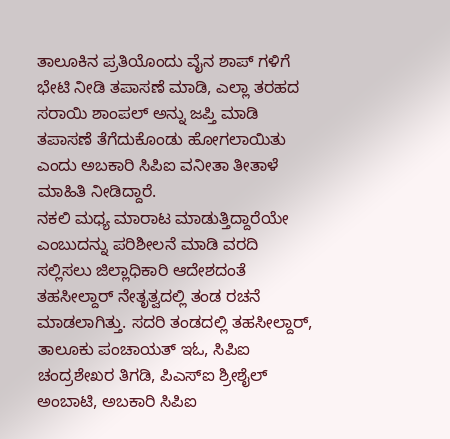ತಾಲೂಕಿನ ಪ್ರತಿಯೊಂದು ವೈನ ಶಾಪ್ ಗಳಿಗೆ ಭೇಟಿ ನೀಡಿ ತಪಾಸಣೆ ಮಾಡಿ, ಎಲ್ಲಾ ತರಹದ ಸರಾಯಿ ಶಾಂಪಲ್ ಅನ್ನು ಜಪ್ತಿ ಮಾಡಿ ತಪಾಸಣೆ ತೆಗೆದುಕೊಂಡು ಹೋಗಲಾಯಿತು ಎಂದು ಅಬಕಾರಿ ಸಿಪಿಐ ವನೀತಾ ತೀತಾಳೆ ಮಾಹಿತಿ ನೀಡಿದ್ದಾರೆ.
ನಕಲಿ ಮಧ್ಯ ಮಾರಾಟ ಮಾಡುತ್ತಿದ್ದಾರೆಯೇ ಎಂಬುದನ್ನು ಪರಿಶೀಲನೆ ಮಾಡಿ ವರದಿ ಸಲ್ಲಿಸಲು ಜಿಲ್ಲಾಧಿಕಾರಿ ಆದೇಶದಂತೆ ತಹಸೀಲ್ದಾರ್ ನೇತೃತ್ವದಲ್ಲಿ ತಂಡ ರಚನೆ ಮಾಡಲಾಗಿತ್ತು. ಸದರಿ ತಂಡದಲ್ಲಿ ತಹಸೀಲ್ದಾರ್, ತಾಲೂಕು ಪಂಚಾಯತ್ ಇಓ, ಸಿಪಿಐ ಚಂದ್ರಶೇಖರ ತಿಗಡಿ, ಪಿಎಸ್ಐ ಶ್ರೀಶೈಲ್ ಅಂಬಾಟಿ, ಅಬಕಾರಿ ಸಿಪಿಐ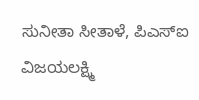ಸುನೀತಾ ಸೀತಾಳೆ, ಪಿಎಸ್ಐ ವಿಜಯಲಕ್ಷ್ಮಿ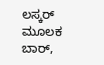ಲಸ್ಕರ್ ಮೂಲಕ ಬಾರ್,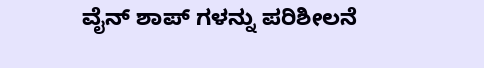ವೈನ್ ಶಾಪ್ ಗಳನ್ನು ಪರಿಶೀಲನೆ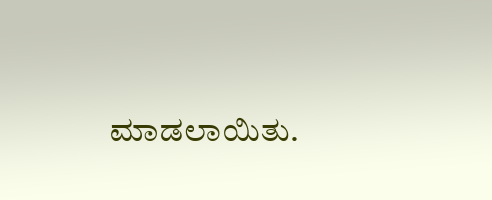ಮಾಡಲಾಯಿತು.